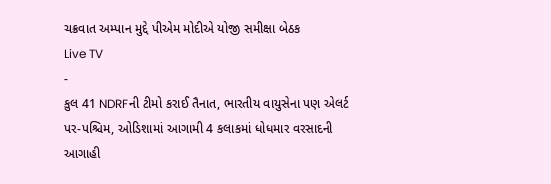ચક્રવાત અમ્પાન મુદ્દે પીએમ મોદીએ યોજી સમીક્ષા બેઠક
Live TV
-
કુલ 41 NDRFની ટીમો કરાઈ તૈનાત, ભારતીય વાયુસેના પણ એલર્ટ પર-પશ્ચિમ, ઓડિશામાં આગામી 4 કલાકમાં ધોધમાર વરસાદની આગાહી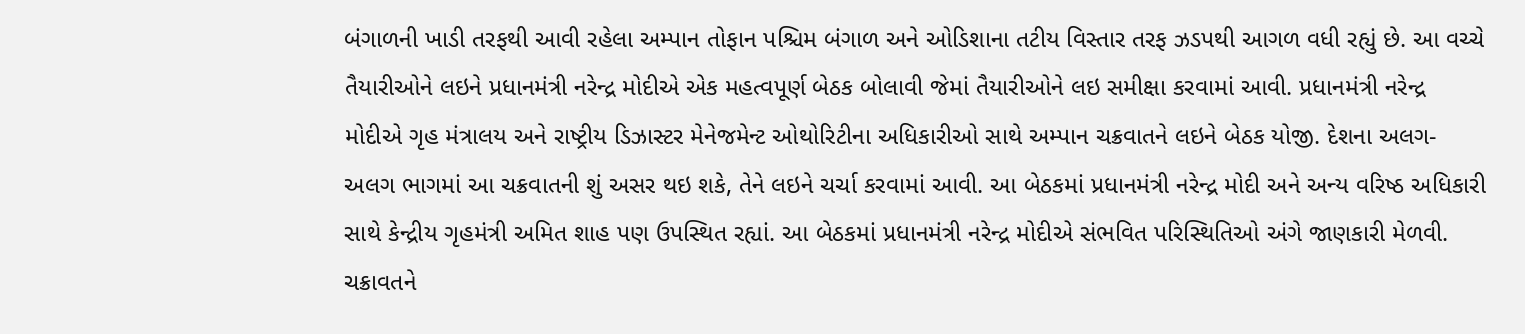બંગાળની ખાડી તરફથી આવી રહેલા અમ્પાન તોફાન પશ્ચિમ બંગાળ અને ઓડિશાના તટીય વિસ્તાર તરફ ઝડપથી આગળ વધી રહ્યું છે. આ વચ્ચે તૈયારીઓને લઇને પ્રધાનમંત્રી નરેન્દ્ર મોદીએ એક મહત્વપૂર્ણ બેઠક બોલાવી જેમાં તૈયારીઓને લઇ સમીક્ષા કરવામાં આવી. પ્રધાનમંત્રી નરેન્દ્ર મોદીએ ગૃહ મંત્રાલય અને રાષ્ટ્રીય ડિઝાસ્ટર મેનેજમેન્ટ ઓથોરિટીના અધિકારીઓ સાથે અમ્પાન ચક્રવાતને લઇને બેઠક યોજી. દેશના અલગ-અલગ ભાગમાં આ ચક્રવાતની શું અસર થઇ શકે, તેને લઇને ચર્ચા કરવામાં આવી. આ બેઠકમાં પ્રધાનમંત્રી નરેન્દ્ર મોદી અને અન્ય વરિષ્ઠ અધિકારી સાથે કેન્દ્રીય ગૃહમંત્રી અમિત શાહ પણ ઉપસ્થિત રહ્યાં. આ બેઠકમાં પ્રધાનમંત્રી નરેન્દ્ર મોદીએ સંભવિત પરિસ્થિતિઓ અંગે જાણકારી મેળવી. ચક્રાવતને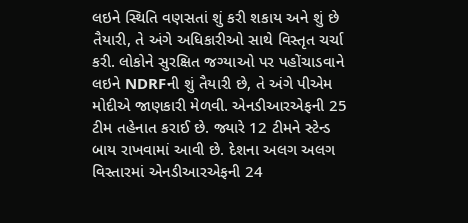લઇને સ્થિતિ વણસતાં શું કરી શકાય અને શું છે તૈયારી, તે અંગે અધિકારીઓ સાથે વિસ્તૃત ચર્ચા કરી. લોકોને સુરક્ષિત જગ્યાઓ પર પહોંચાડવાને લઇને NDRFની શું તૈયારી છે, તે અંગે પીએમ મોદીએ જાણકારી મેળવી. એનડીઆરએફની 25 ટીમ તહેનાત કરાઈ છે. જ્યારે 12 ટીમને સ્ટેન્ડ બાય રાખવામાં આવી છે. દેશના અલગ અલગ વિસ્તારમાં એનડીઆરએફની 24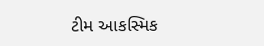ટીમ આકસ્મિક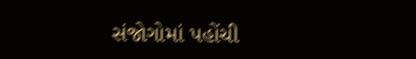સંજોગોમાં પહોંચી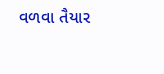વળવા તૈયાર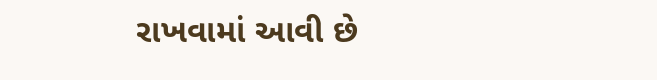રાખવામાં આવી છે